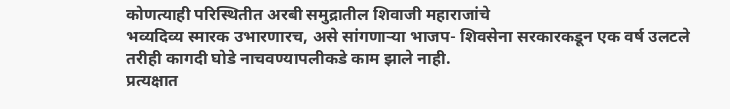कोणत्याही परिस्थितीत अरबी समुद्रातील शिवाजी महाराजांचे
भव्यदिव्य स्मारक उभारणारच, असे सांगणाऱ्या भाजप- शिवसेना सरकारकडून एक वर्ष उलटले तरीही कागदी घोडे नाचवण्यापलीकडे काम झाले नाही.
प्रत्यक्षात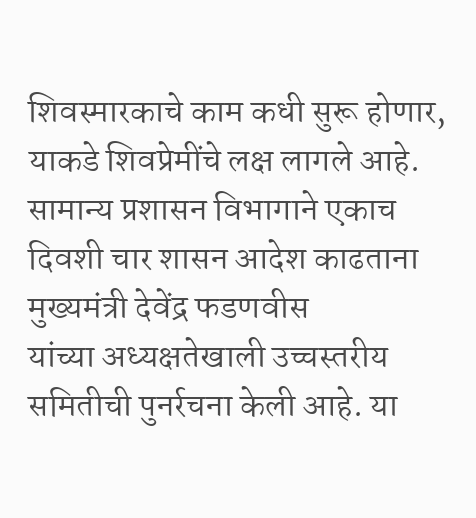शिवस्मारकाचे काम कधी सुरू होणार, याकडे शिवप्रेमींचे लक्ष लागले आहे. सामान्य प्रशासन विभागाने एकाच दिवशी चार शासन आदेश काढताना मुख्यमंत्री देवेंद्र फडणवीस
यांच्या अध्यक्षतेखाली उच्चस्तरीय समितीची पुनर्रचना केली आहे. या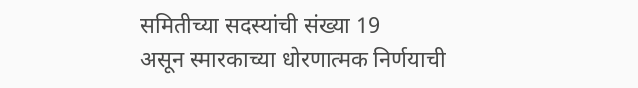समितीच्या सदस्यांची संख्या 19
असून स्मारकाच्या धोरणात्मक निर्णयाची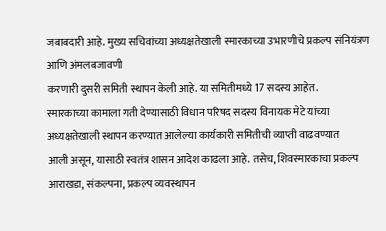जबाबदारी आहे. मुख्य सचिवांच्या अध्यक्षतेखाली स्मारकाच्या उभारणीचे प्रकल्प संनियंत्रण आणि अंमलबजावणी
करणारी दुसरी समिती स्थापन केली आहे. या समितीमध्ये 17 सदस्य आहेत.
स्मारकाच्या कामाला गती देण्यासाठी विधान परिषद सदस्य विनायक मेटे यांच्या
अध्यक्षतेखाली स्थापन करण्यात आलेल्या कार्यकारी समितीची व्याप्ती वाढवण्यात
आली असून, यासाठी स्वतंत्र शासन आदेश काढला आहे. तसेच, शिवस्मारकाचा प्रकल्प
आराखडा, संकल्पना, प्रकल्प व्यवस्थापन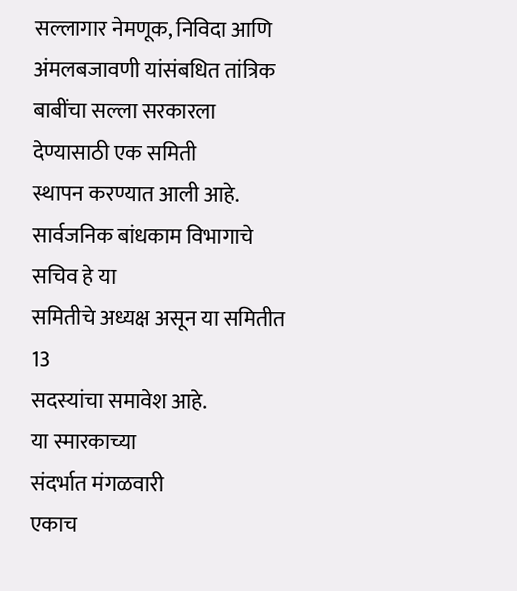सल्लागार नेमणूक, निविदा आणि
अंमलबजावणी यांसंबधित तांत्रिक बाबींचा सल्ला सरकारला देण्यासाठी एक समिती
स्थापन करण्यात आली आहे. सार्वजनिक बांधकाम विभागाचे सचिव हे या
समितीचे अध्यक्ष असून या समितीत 13
सदस्यांचा समावेश आहे.
या स्मारकाच्या
संदर्भात मंगळवारी
एकाच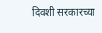दिवशी सरकारच्या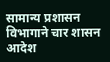सामान्य प्रशासन
विभागाने चार शासन आदेश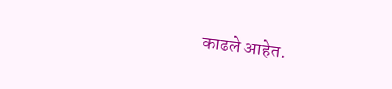काढले आहेत.